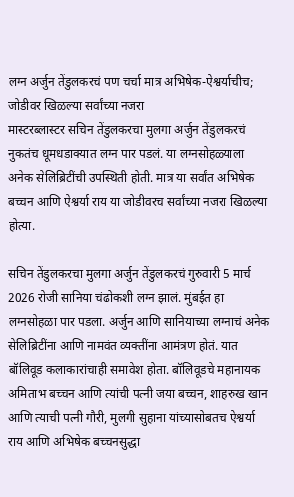लग्न अर्जुन तेंडुलकरचं पण चर्चा मात्र अभिषेक-ऐश्वर्याचीच; जोडीवर खिळल्या सर्वांच्या नजरा
मास्टरब्लास्टर सचिन तेंडुलकरचा मुलगा अर्जुन तेंडुलकरचं नुकतंच धूमधडाक्यात लग्न पार पडलं. या लग्नसोहळ्याला अनेक सेलिब्रिटींची उपस्थिती होती. मात्र या सर्वांत अभिषेक बच्चन आणि ऐश्वर्या राय या जोडीवरच सर्वांच्या नजरा खिळल्या होत्या.

सचिन तेंडुलकरचा मुलगा अर्जुन तेंडुलकरचं गुरुवारी 5 मार्च 2026 रोजी सानिया चंढोकशी लग्न झालं. मुंबईत हा लग्नसोहळा पार पडला. अर्जुन आणि सानियाच्या लग्नाचं अनेक सेलिब्रिटींना आणि नामवंत व्यक्तींना आमंत्रण होतं. यात बॉलिवूड कलाकारांचाही समावेश होता. बॉलिवूडचे महानायक अमिताभ बच्चन आणि त्यांची पत्नी जया बच्चन, शाहरुख खान आणि त्याची पत्नी गौरी, मुलगी सुहाना यांच्यासोबतच ऐश्वर्या राय आणि अभिषेक बच्चनसुद्धा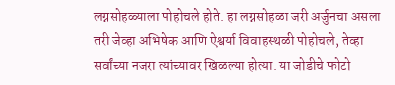लग्नसोहळ्याला पोहोचले होते. हा लग्नसोहळा जरी अर्जुनचा असला तरी जेव्हा अभिषेक आणि ऐश्वर्या विवाहस्थळी पोहोचले, तेव्हा सर्वांच्या नजरा त्यांच्यावर खिळल्या होत्या. या जोडीचे फोटो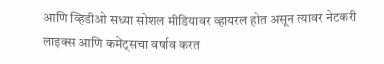आणि व्हिडीओ सध्या सोशल मीडियावर व्हायरल होत असून त्यावर नेटकरी लाइक्स आणि कमेंट्सचा वर्षाव करत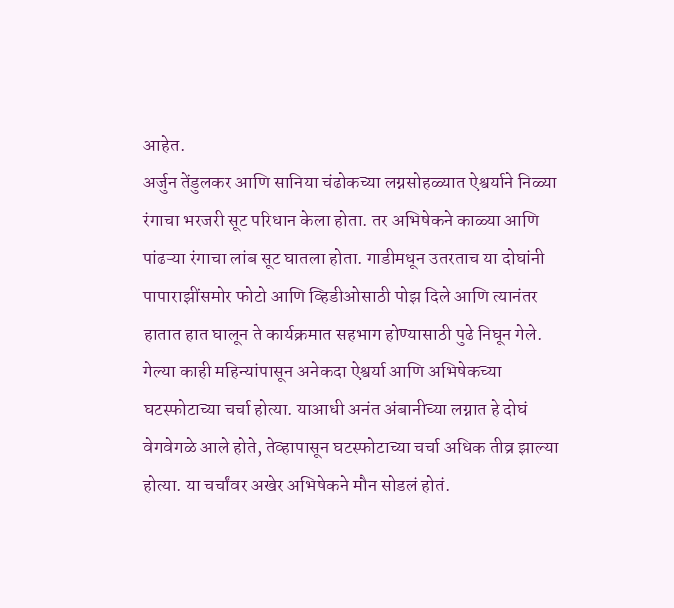आहेत.
अर्जुन तेंडुलकर आणि सानिया चंढोकच्या लग्नसोहळ्यात ऐश्वर्याने निळ्या रंगाचा भरजरी सूट परिधान केला होता. तर अभिषेकने काळ्या आणि पांढऱ्या रंगाचा लांब सूट घातला होता. गाडीमधून उतरताच या दोघांनी पापाराझींसमोर फोटो आणि व्हिडीओसाठी पोझ दिले आणि त्यानंतर हातात हात घालून ते कार्यक्रमात सहभाग होण्यासाठी पुढे निघून गेले. गेल्या काही महिन्यांपासून अनेकदा ऐश्वर्या आणि अभिषेकच्या घटस्फोटाच्या चर्चा होत्या. याआधी अनंत अंबानीच्या लग्नात हे दोघं वेगवेगळे आले होते, तेव्हापासून घटस्फोटाच्या चर्चा अधिक तीव्र झाल्या होत्या. या चर्चांवर अखेर अभिषेकने मौन सोडलं होतं.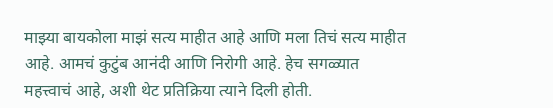माझ्या बायकोला माझं सत्य माहीत आहे आणि मला तिचं सत्य माहीत आहे. आमचं कुटुंब आनंदी आणि निरोगी आहे. हेच सगळ्यात महत्त्वाचं आहे, अशी थेट प्रतिक्रिया त्याने दिली होती.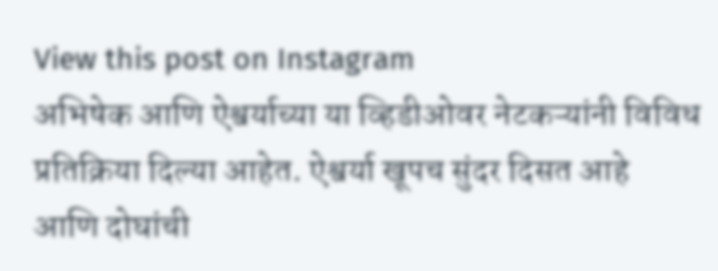View this post on Instagram
अभिषेक आणि ऐश्वर्याच्या या व्हिडीओवर नेटकऱ्यांनी विविध प्रतिक्रिया दिल्या आहेत. ऐश्वर्या खूपच सुंदर दिसत आहे आणि दोघांची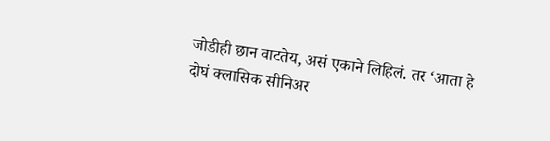जोडीही छान वाटतेय, असं एकाने लिहिलं. तर ‘आता हे दोघं क्लासिक सीनिअर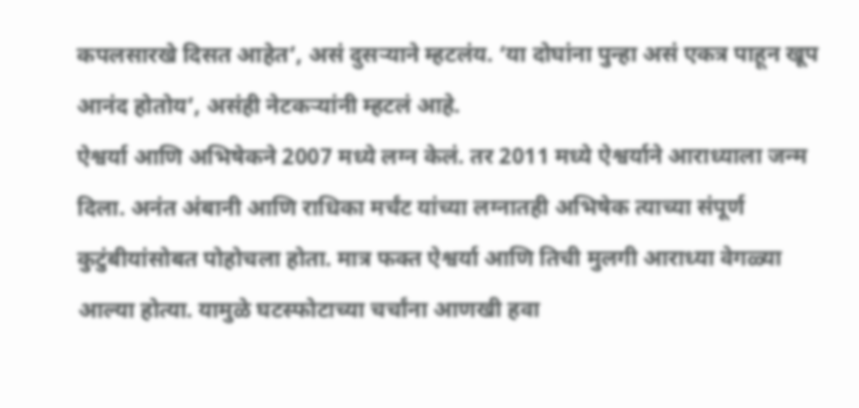कपलसारखे दिसत आहेत’, असं दुसऱ्याने म्हटलंय. ‘या दोघांना पुन्हा असं एकत्र पाहून खूप आनंद होतोय’, असंही नेटकऱ्यांनी म्हटलं आहे.
ऐश्वर्या आणि अभिषेकने 2007 मध्ये लग्न केलं. तर 2011 मध्ये ऐश्वर्याने आराध्याला जन्म दिला. अनंत अंबानी आणि राधिका मर्चंट यांच्या लग्नातही अभिषेक त्याच्या संपूर्ण कुटुंबीयांसोबत पोहोचला होता. मात्र फक्त ऐश्वर्या आणि तिची मुलगी आराध्या वेगळ्या आल्या होत्या. यामुळे घटस्फोटाच्या चर्चांना आणखी हवा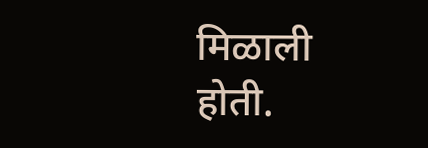मिळाली होती.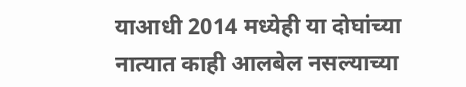याआधी 2014 मध्येही या दोघांच्या नात्यात काही आलबेल नसल्याच्या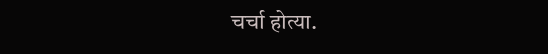चर्चा होत्या.